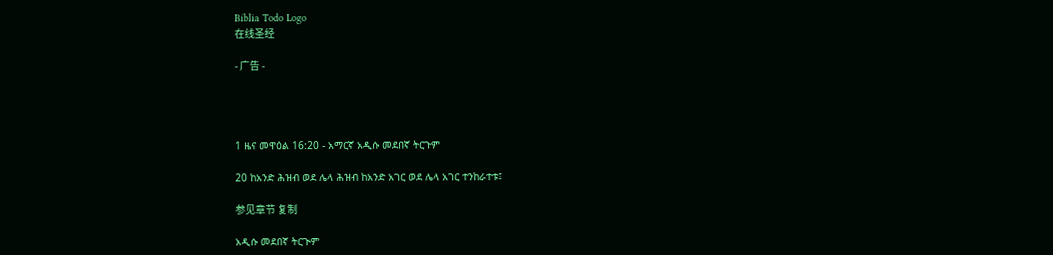Biblia Todo Logo
在线圣经

- 广告 -




1 ዜና መዋዕል 16:20 - አማርኛ አዲሱ መደበኛ ትርጉም

20 ከአንድ ሕዝብ ወደ ሌላ ሕዝብ ከአንድ አገር ወደ ሌላ አገር ተንከራተቱ፤

参见章节 复制

አዲሱ መደበኛ ትርጒም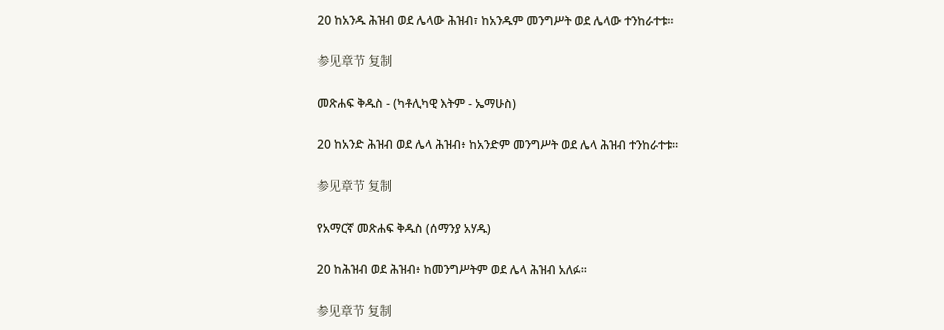20 ከአንዱ ሕዝብ ወደ ሌላው ሕዝብ፣ ከአንዱም መንግሥት ወደ ሌላው ተንከራተቱ።

参见章节 复制

መጽሐፍ ቅዱስ - (ካቶሊካዊ እትም - ኤማሁስ)

20 ከአንድ ሕዝብ ወደ ሌላ ሕዝብ፥ ከአንድም መንግሥት ወደ ሌላ ሕዝብ ተንከራተቱ።

参见章节 复制

የአማርኛ መጽሐፍ ቅዱስ (ሰማንያ አሃዱ)

20 ከሕዝብ ወደ ሕዝብ፥ ከመንግሥትም ወደ ሌላ ሕዝብ አለፉ።

参见章节 复制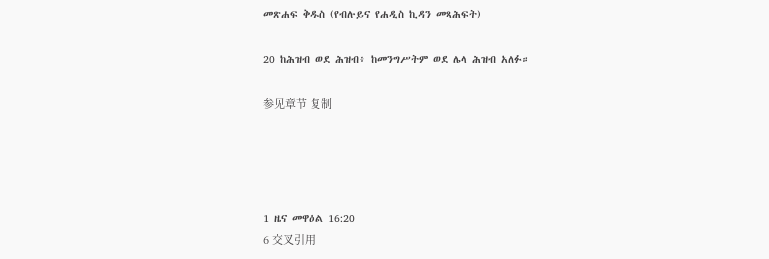መጽሐፍ ቅዱስ (የብሉይና የሐዲስ ኪዳን መጻሕፍት)

20 ከሕዝብ ወደ ሕዝብ፥ ከመንግሥትም ወደ ሌላ ሕዝብ አለፉ።

参见章节 复制




1 ዜና መዋዕል 16:20
6 交叉引用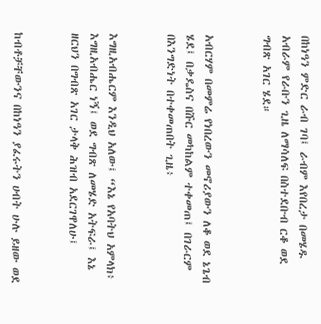በከነዓን ምድር ራብ ገባ፤ ራብም እየበረታ በመሄዱ አብራም የራቡን ጊዜ ለማሳለፍ በስተደቡብ ርቆ ወደ ግብጽ አገር ሄደ።


አብርሃም በመምሬ የነበረውን መኖሪያውን ለቆ ወደ ኔጌብ ሄደ፤ በቃዴስና በሹር መካከልም ተቀመጠ፤ በገራርም በእንግድነት በተቀመጠበት ጊዜ፥


እግዚአብሔርም እንዲህ አለው፤ “እኔ የአባትህ አምላክ፥ እግዚአብሔር ነኝ፤ ወደ ግብጽ ለመሄድ አትፍራ፤ እኔ ዘርህን በግብጽ አገር ታላቅ ሕዝብ አደርገዋለሁ፤


ከብቶቻቸውንና በከነዓን ያፈሩትን ሀብት ሁሉ ይዘው ወደ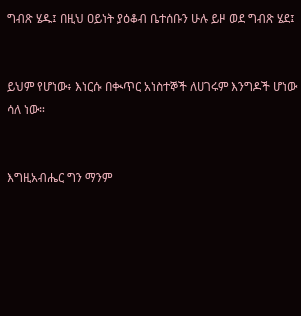ግብጽ ሄዱ፤ በዚህ ዐይነት ያዕቆብ ቤተሰቡን ሁሉ ይዞ ወደ ግብጽ ሄደ፤


ይህም የሆነው፥ እነርሱ በቊጥር አነስተኞች ለሀገሩም እንግዶች ሆነው ሳለ ነው።


እግዚአብሔር ግን ማንም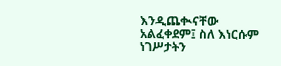እንዲጨቊናቸው አልፈቀደም፤ ስለ እነርሱም ነገሥታትን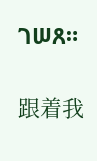ገሠጸ።


跟着我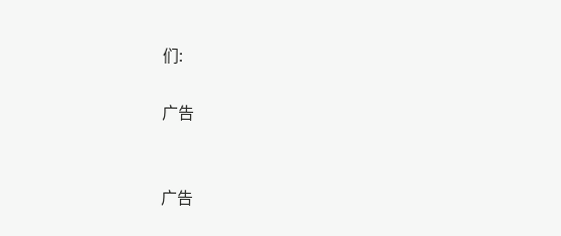们:

广告


广告